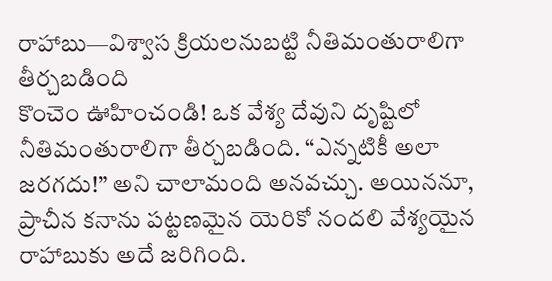రాహాబు—విశ్వాస క్రియలనుబట్టి నీతిమంతురాలిగా తీర్చబడింది
కొంచెం ఊహించండి! ఒక వేశ్య దేవుని దృష్టిలో నీతిమంతురాలిగా తీర్చబడింది. “ఎన్నటికీ అలా జరగదు!” అని చాలామంది అనవచ్చు. అయిననూ, ప్రాచీన కనాను పట్టణమైన యెరికో నందలి వేశ్యయైన రాహాబుకు అదే జరిగింది.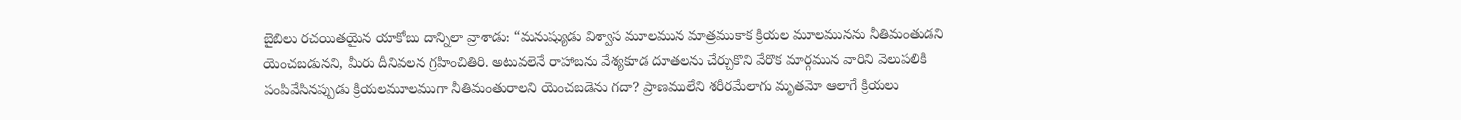బైబిలు రచయితయైన యాకోబు దాన్నిలా వ్రాశాడు: “మనుష్యుడు విశ్వాస మూలమున మాత్రముకాక క్రియల మూలమునను నీతిమంతుడని యెంచబడునని, మీరు దీనివలన గ్రహించితిరి. అటువలెనే రాహాబను వేశ్యకూడ దూతలను చేర్చుకొని వేరొక మార్గమున వారిని వెలుపలికి పంపివేసినప్పుడు క్రియలమూలముగా నీతిమంతురాలని యెంచబడెను గదా? ప్రాణములేని శరీరమేలాగు మృతమో ఆలాగే క్రియలు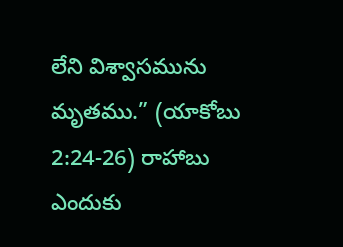లేని విశ్వాసమును మృతము.” (యాకోబు 2:24-26) రాహాబు ఎందుకు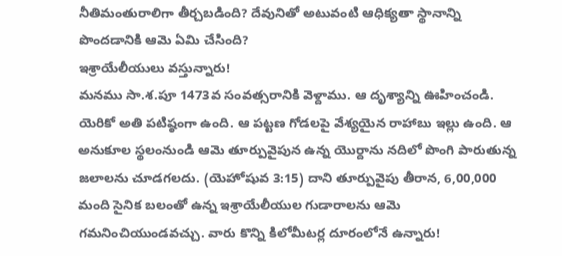నీతిమంతురాలిగా తీర్చబడింది? దేవునితో అటువంటి ఆధిక్యతా స్థానాన్ని పొందడానికి ఆమె ఏమి చేసింది?
ఇశ్రాయేలీయులు వస్తున్నారు!
మనము సా.శ.పూ 1473వ సంవత్సరానికి వెళ్దాము. ఆ దృశ్యాన్ని ఊహించండి. యెరికో అతి పటిష్ఠంగా ఉంది. ఆ పట్టణ గోడలపై వేశ్యయైన రాహాబు ఇల్లు ఉంది. ఆ అనుకూల స్థలంనుండి ఆమె తూర్పువైపున ఉన్న యొర్దాను నదిలో పొంగి పారుతున్న జలాలను చూడగలదు. (యెహోషువ 3:15) దాని తూర్పువైపు తీరాన, 6,00,000 మంది సైనిక బలంతో ఉన్న ఇశ్రాయేలీయుల గుడారాలను ఆమె గమనించియుండవచ్చు. వారు కొన్ని కిలోమీటర్ల దూరంలోనే ఉన్నారు!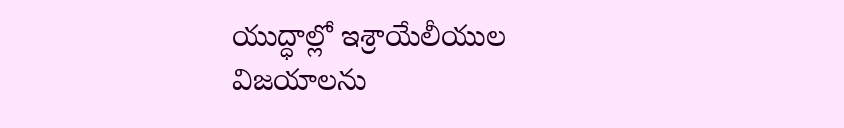యుద్ధాల్లో ఇశ్రాయేలీయుల విజయాలను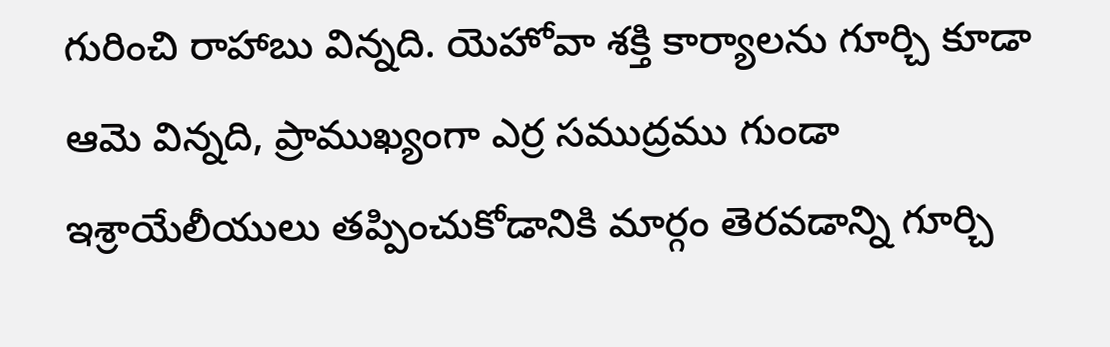గురించి రాహాబు విన్నది. యెహోవా శక్తి కార్యాలను గూర్చి కూడా ఆమె విన్నది, ప్రాముఖ్యంగా ఎర్ర సముద్రము గుండా ఇశ్రాయేలీయులు తప్పించుకోడానికి మార్గం తెరవడాన్ని గూర్చి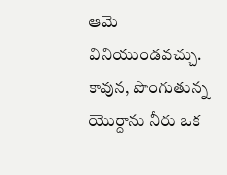ఆమె వినియుండవచ్చు. కావున, పొంగుతున్న యొర్దాను నీరు ఒక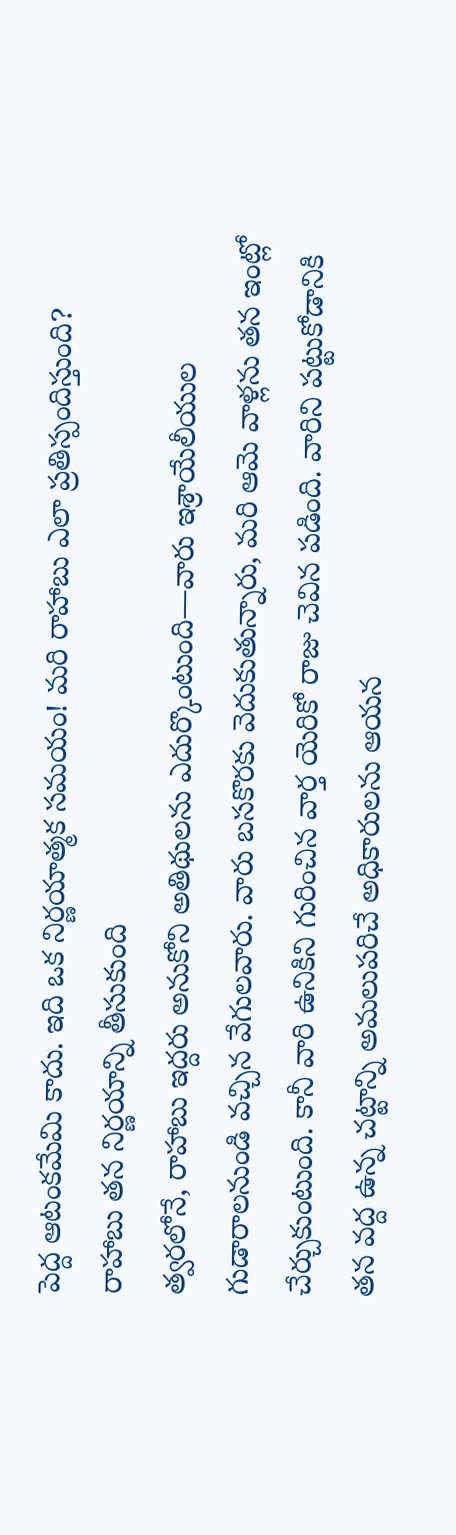పెద్ద ఆటంకమేమి కాదు. ఇది ఒక నిర్ణయాత్మక సమయం! మరి రాహాబు ఎలా ప్రతిస్పందిస్తుంది?
రాహాబు తన నిర్ణయాన్ని తీసుకుంది
త్వరలోనే, రాహాబు ఇద్దరు అనుకోని అతిథులను ఎదుర్కొంటుంది—వారు ఇశ్రాయేలీయుల గుడారాలనుండి వచ్చిన వేగులవారు. వారు బసకొరకు వెదుకుతున్నారు, మరి ఆమె వాళ్లను తన ఇంట్లో చేర్చుకుంటుంది. కానీ వారి ఉనికిని గురించిన వార్త యెరికో రాజు చెవిన పడింది. వారిని పట్టుకోడానికి తన వద్ద ఉన్న చట్టాన్ని అమలుపరిచే అధికారులను ఆయన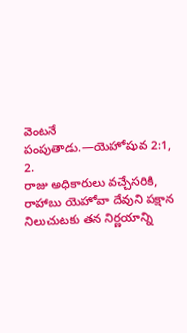వెంటనే పంపుతాడు.—యెహోషువ 2:1, 2.
రాజు అధికారులు వచ్చేసరికి, రాహాబు యెహోవా దేవుని పక్షాన నిలుచుటకు తన నిర్ణయాన్ని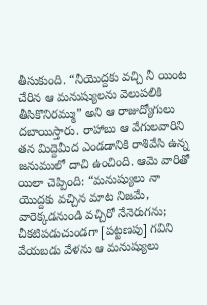తీసుకుంది. “నీయొద్దకు వచ్చి నీ యింట చేరిన ఆ మనుష్యులను వెలుపలికి తీసికొనిరమ్ము” అని ఆ రాజుద్యోగులు దబాయిస్తారు. రాహాబు ఆ వేగులవారిని తన మిద్దెమీద ఎండడానికి రాశివేసి ఉన్న జనుములో దాచి ఉంచింది. ఆమె వారితో యిలా చెప్పింది: “మనుష్యులు నా యొద్దకు వచ్చిన మాట నిజమే, వారెక్కడనుండి వచ్చిరో నేనెరుగను; చీకటిపడుచుండగా [పట్టణపు] గవిని వేయబడు వేళను ఆ మనుష్యులు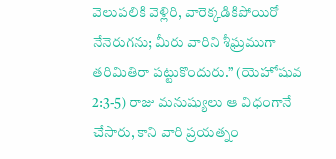వెలుపలికి వెళ్లిరి, వారెక్కడికిపోయిరో నేనెరుగను; మీరు వారిని శీఘ్రముగా తరిమితిరా పట్టుకొందురు.” (యెహోషువ 2:3-5) రాజు మనుష్యులు ఆ విధంగానే చేసారు, కాని వారి ప్రయత్నం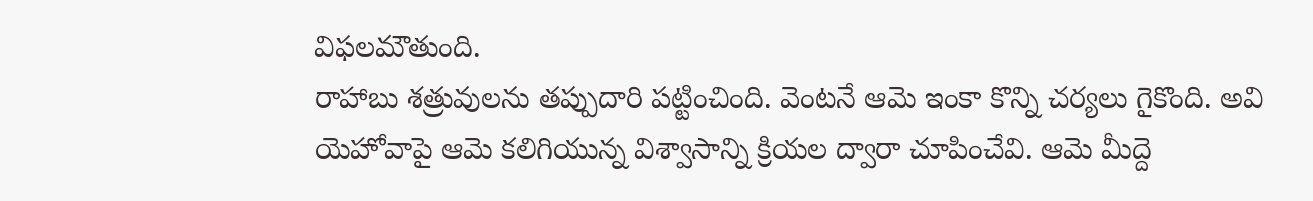విఫలమౌతుంది.
రాహాబు శత్రువులను తప్పుదారి పట్టించింది. వెంటనే ఆమె ఇంకా కొన్ని చర్యలు గైకొంది. అవి యెహోవాపై ఆమె కలిగియున్న విశ్వాసాన్ని క్రియల ద్వారా చూపించేవి. ఆమె మీద్దె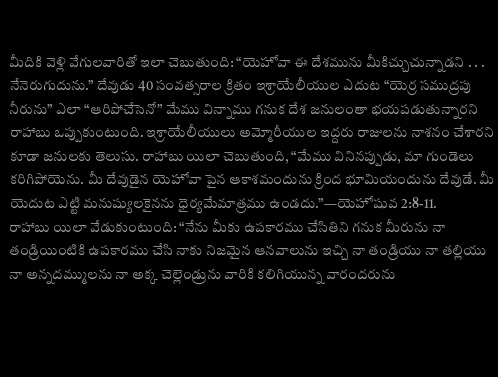మీదికి వెళ్లి వేగులవారితో ఇలా చెబుతుంది: “యెహోవా ఈ దేశమును మీకిచ్చుచున్నాడని . . . నేనెరుగుదును.” దేవుడు 40 సంవత్సరాల క్రితం ఇశ్రాయేలీయుల ఎదుట “యెర్ర సముద్రపు నీరును” ఎలా “ఆరిపోచేసెనో” మేము విన్నాము గనుక దేశ జనులంతా భయపడుతున్నారని రాహాబు ఒప్పుకుంటుంది. ఇశ్రాయేలీయులు అమ్మోరీయుల ఇద్దరు రాజులను నాశనం చేశారని కూడా జనులకు తెలుసు. రాహాబు యిలా చెబుతుంది, “మేము వినినప్పుడు, మా గుండెలు కరిగిపోయెను. మీ దేవుడైన యెహోవా పైన ఆకాశమందును క్రింద భూమియందును దేవుడే. మీ యెదుట ఎట్టి మనుష్యులకైనను ధైర్యమేమాత్రము ఉండదు.”—యెహోషువ 2:8-11.
రాహాబు యిలా వేడుకుంటుంది: “నేను మీకు ఉపకారము చేసితిని గనుక మీరును నా తండ్రియింటికి ఉపకారము చేసి నాకు నిజమైన ఆనవాలును ఇచ్చి నా తండ్రియు నా తల్లియు నా అన్నదమ్ములను నా అక్క చెల్లెండ్రును వారికి కలిగియున్న వారందరును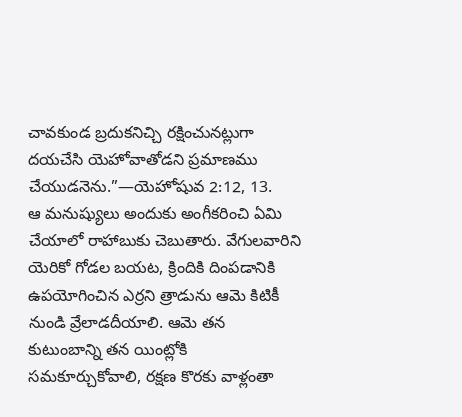చావకుండ బ్రదుకనిచ్చి రక్షించునట్లుగా దయచేసి యెహోవాతోడని ప్రమాణము చేయుడనెను.”—యెహోషువ 2:12, 13.
ఆ మనుష్యులు అందుకు అంగీకరించి ఏమి చేయాలో రాహాబుకు చెబుతారు. వేగులవారిని యెరికో గోడల బయట, క్రిందికి దింపడానికి ఉపయోగించిన ఎర్రని త్రాడును ఆమె కిటికీ నుండి వ్రేలాడదీయాలి. ఆమె తన కుటుంబాన్ని తన యింట్లోకి సమకూర్చుకోవాలి, రక్షణ కొరకు వాళ్లంతా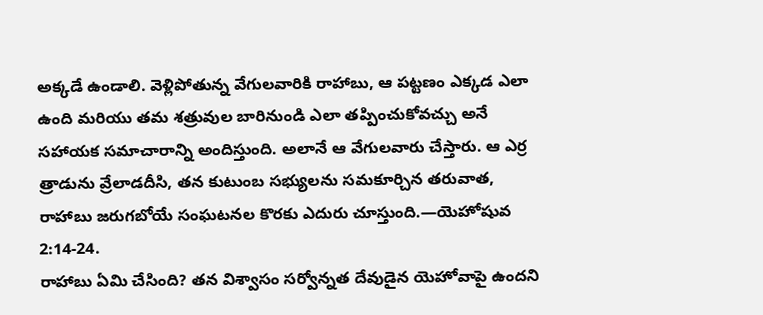అక్కడే ఉండాలి. వెళ్లిపోతున్న వేగులవారికి రాహాబు, ఆ పట్టణం ఎక్కడ ఎలా ఉంది మరియు తమ శత్రువుల బారినుండి ఎలా తప్పించుకోవచ్చు అనే సహాయక సమాచారాన్ని అందిస్తుంది. అలానే ఆ వేగులవారు చేస్తారు. ఆ ఎర్ర త్రాడును వ్రేలాడదీసి, తన కుటుంబ సభ్యులను సమకూర్చిన తరువాత, రాహాబు జరుగబోయే సంఘటనల కొరకు ఎదురు చూస్తుంది.—యెహోషువ 2:14-24.
రాహాబు ఏమి చేసింది? తన విశ్వాసం సర్వోన్నత దేవుడైన యెహోవాపై ఉందని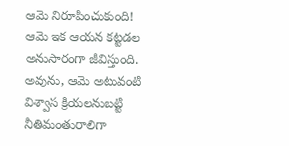ఆమె నిరూపించుకుంది! ఆమె ఇక ఆయన కట్టడల అనుసారంగా జీవిస్తుంది. అవును, ఆమె అటువంటి విశ్వాస క్రియలనుబట్టి నీతిమంతురాలిగా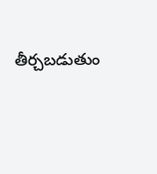తీర్చబడుతుం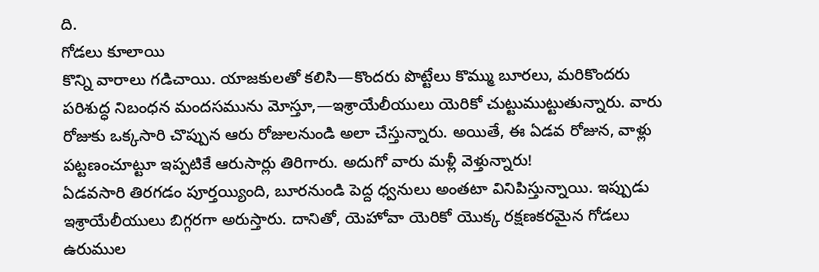ది.
గోడలు కూలాయి
కొన్ని వారాలు గడిచాయి. యాజకులతో కలిసి—కొందరు పొట్టేలు కొమ్ము బూరలు, మరికొందరు పరిశుద్ధ నిబంధన మందసమును మోస్తూ,—ఇశ్రాయేలీయులు యెరికో చుట్టుముట్టుతున్నారు. వారు రోజుకు ఒక్కసారి చొప్పున ఆరు రోజులనుండి అలా చేస్తున్నారు. అయితే, ఈ ఏడవ రోజున, వాళ్లు పట్టణంచూట్టూ ఇప్పటికే ఆరుసార్లు తిరిగారు. అదుగో వారు మళ్లీ వెళ్తున్నారు!
ఏడవసారి తిరగడం పూర్తయ్యింది, బూరనుండి పెద్ద ధ్వనులు అంతటా వినిపిస్తున్నాయి. ఇప్పుడు ఇశ్రాయేలీయులు బిగ్గరగా అరుస్తారు. దానితో, యెహోవా యెరికో యొక్క రక్షణకరమైన గోడలు ఉరుముల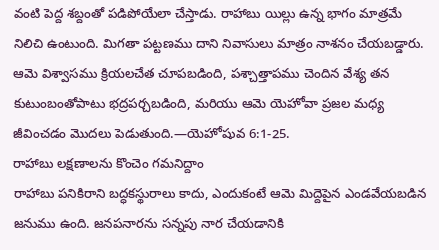వంటి పెద్ద శబ్దంతో పడిపోయేలా చేస్తాడు. రాహాబు యిల్లు ఉన్న భాగం మాత్రమే నిలిచి ఉంటుంది. మిగతా పట్టణము దాని నివాసులు మాత్రం నాశనం చేయబడ్డారు. ఆమె విశ్వాసము క్రియలచేత చూపబడింది, పశ్చాత్తాపము చెందిన వేశ్య తన కుటుంబంతోపాటు భద్రపర్చబడింది, మరియు ఆమె యెహోవా ప్రజల మధ్య జీవించడం మొదలు పెడుతుంది.—యెహోషువ 6:1-25.
రాహాబు లక్షణాలను కొంచెం గమనిద్దాం
రాహాబు పనికిరాని బద్ధకస్థురాలు కాదు, ఎందుకంటే ఆమె మిద్దెపైన ఎండవేయబడిన జనుము ఉంది. జనపనారను సన్నపు నార చేయడానికి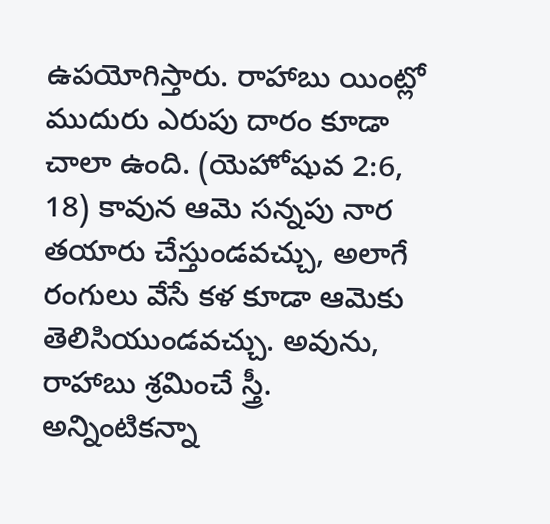ఉపయోగిస్తారు. రాహాబు యింట్లో ముదురు ఎరుపు దారం కూడా చాలా ఉంది. (యెహోషువ 2:6, 18) కావున ఆమె సన్నపు నార తయారు చేస్తుండవచ్చు, అలాగే రంగులు వేసే కళ కూడా ఆమెకు తెలిసియుండవచ్చు. అవును, రాహాబు శ్రమించే స్త్రీ. అన్నింటికన్నా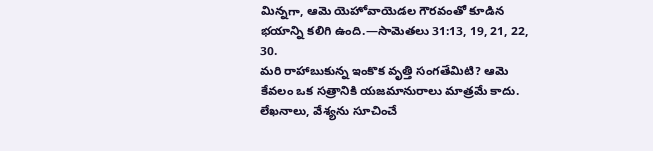మిన్నగా, ఆమె యెహోవాయెడల గౌరవంతో కూడిన భయాన్ని కలిగి ఉంది.—సామెతలు 31:13, 19, 21, 22, 30.
మరి రాహాబుకున్న ఇంకొక వృత్తి సంగతేమిటి? ఆమె కేవలం ఒక సత్రానికి యజమానురాలు మాత్రమే కాదు. లేఖనాలు, వేశ్యను సూచించే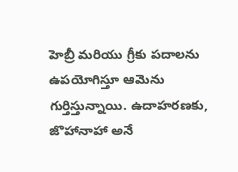హెబ్రీ మరియు గ్రీకు పదాలను ఉపయోగిస్తూ ఆమెను గుర్తిస్తున్నాయి. ఉదాహరణకు, జొహానాహా అనే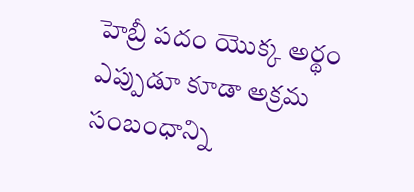హెబ్రీ పదం యొక్క అర్థం ఎప్పుడూ కూడా అక్రమ సంబంధాన్ని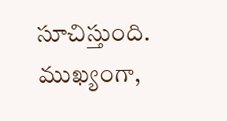సూచిస్తుంది. ముఖ్యంగా,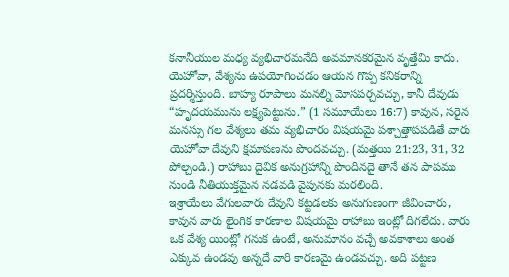కనానీయుల మధ్య వ్యభిచారమనేది అవమానకరమైన వృత్తేమి కాదు.
యెహోవా, వేశ్యను ఉపయోగించడం ఆయన గొప్ప కనికరాన్ని ప్రదర్శిస్తుంది. బాహ్య రూపాలు మనల్ని మోసపర్చవచ్చు, కానీ దేవుడు “హృదయమును లక్ష్యపెట్టును.” (1 సమూయేలు 16:7) కావున, సరైన మనస్సు గల వేశ్యలు తమ వ్యభిచారం విషయమై పశ్చాత్తాపపడితే వారు యెహోవా దేవుని క్షమాపణను పొందవచ్చు. (మత్తయి 21:23, 31, 32 పోల్చండి.) రాహాబు దైవిక అనుగ్రహాన్ని పొందినదై తానే తన పాపము నుండి నీతియుక్తమైన నడవడి వైపునకు మరలింది.
ఇశ్రాయేలు వేగులవారు దేవుని కట్టడలకు అనుగుణంగా జీవించారు, కావున వారు లైంగిక కారణాల విషయమై రాహాబు ఇంట్లో దిగలేదు. వారు ఒక వేశ్య యింట్లో గనుక ఉంటే, అనుమానం వచ్చే అవకాశాలు అంత ఎక్కువ ఉండవు అన్నదే వారి కారణమై ఉండవచ్చు. అది పట్టణ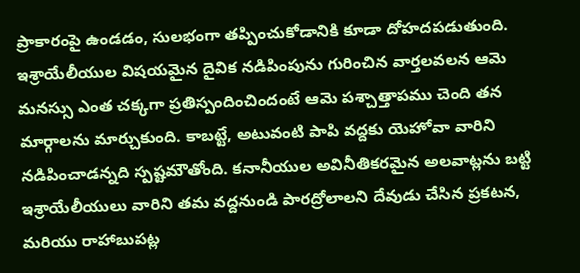ప్రాకారంపై ఉండడం, సులభంగా తప్పించుకోడానికి కూడా దోహదపడుతుంది. ఇశ్రాయేలీయుల విషయమైన దైవిక నడిపింపును గురించిన వార్తలవలన ఆమె మనస్సు ఎంత చక్కగా ప్రతిస్పందించిందంటే ఆమె పశ్చాత్తాపము చెంది తన మార్గాలను మార్చుకుంది. కాబట్టే, అటువంటి పాపి వద్దకు యెహోవా వారిని నడిపించాడన్నది స్పష్టమౌతోంది. కనానీయుల అవినీతికరమైన అలవాట్లను బట్టి ఇశ్రాయేలీయులు వారిని తమ వద్దనుండి పారద్రోలాలని దేవుడు చేసిన ప్రకటన, మరియు రాహాబుపట్ల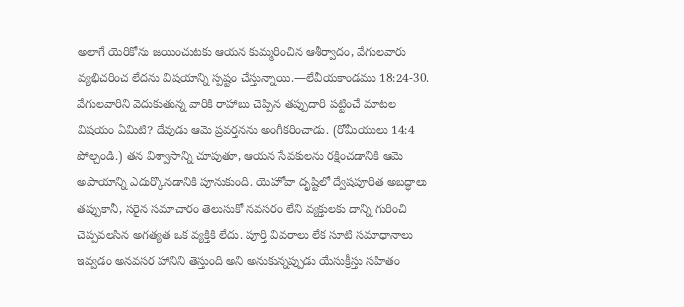అలాగే యెరికోను జయించుటకు ఆయన కుమ్మరించిన ఆశీర్వాదం, వేగులవారు వ్యభిచరించ లేదను విషయాన్ని స్పష్టం చేస్తున్నాయి.—లేవీయకాండము 18:24-30.
వేగులవారిని వెదుకుతున్న వారికి రాహాబు చెప్పిన తప్పుదారి పట్టించే మాటల విషయం ఏమిటి? దేవుడు ఆమె ప్రవర్తనను అంగీకరించాడు. (రోమీయులు 14:4 పోల్చండి.) తన విశ్వాసాన్ని చూపుతూ, ఆయన సేవకులను రక్షించడానికి ఆమె అపాయాన్ని ఎదుర్కొనడానికి పూనుకుంది. యెహోవా దృష్టిలో ద్వేషపూరిత అబద్ధాలు తప్పుకానీ, సరైన సమాచారం తెలుసుకో నవసరం లేని వ్యక్తులకు దాన్ని గురించి చెప్పవలసిన అగత్యత ఒక వ్యక్తికి లేదు. పూర్తి వివరాలు లేక సూటి సమాధానాలు ఇవ్వడం అనవసర హానిని తెస్తుంది అని అనుకున్నప్పుడు యేసుక్రీస్తు సహితం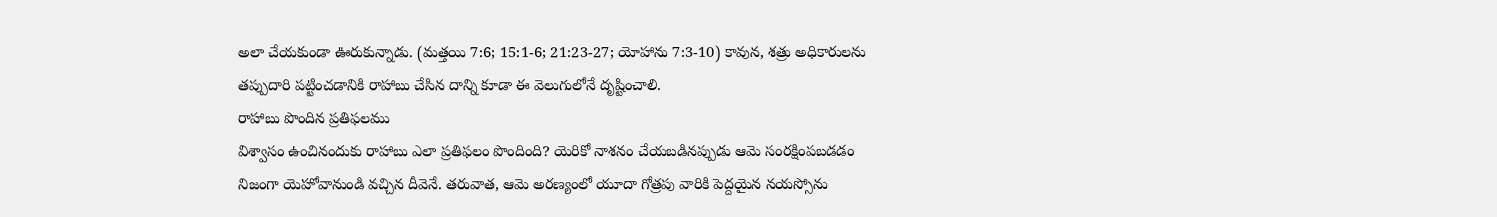అలా చేయకుండా ఊరుకున్నాడు. (మత్తయి 7:6; 15:1-6; 21:23-27; యోహాను 7:3-10) కావున, శత్రు అధికారులను తప్పుదారి పట్టించడానికి రాహాబు చేసిన దాన్ని కూడా ఈ వెలుగులోనే దృష్టించాలి.
రాహాబు పొందిన ప్రతిఫలము
విశ్వాసం ఉంచినందుకు రాహాబు ఎలా ప్రతిఫలం పొందింది? యెరికో నాశనం చేయబడినప్పుడు ఆమె సంరక్షింపబడడం నిజంగా యెహోవానుండి వచ్చిన దీవెనే. తరువాత, ఆమె అరణ్యంలో యూదా గోత్రపు వారికి పెద్దయైన నయస్సోను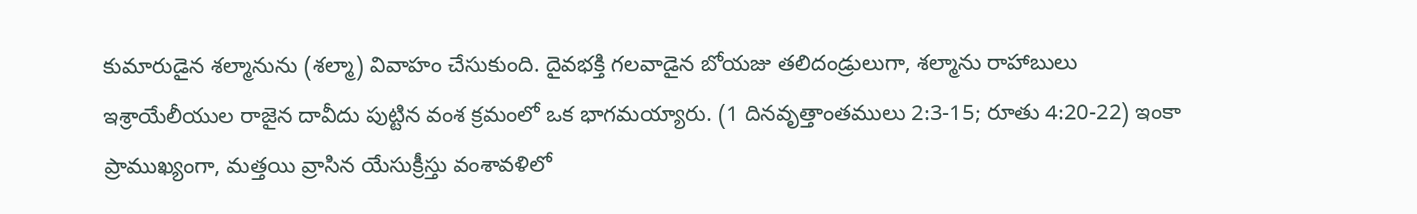కుమారుడైన శల్మానును (శల్మా) వివాహం చేసుకుంది. దైవభక్తి గలవాడైన బోయజు తలిదండ్రులుగా, శల్మాను రాహాబులు ఇశ్రాయేలీయుల రాజైన దావీదు పుట్టిన వంశ క్రమంలో ఒక భాగమయ్యారు. (1 దినవృత్తాంతములు 2:3-15; రూతు 4:20-22) ఇంకా ప్రాముఖ్యంగా, మత్తయి వ్రాసిన యేసుక్రీస్తు వంశావళిలో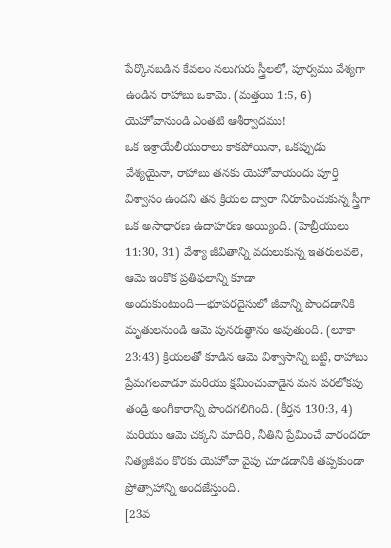పేర్కొనబడిన కేవలం నలుగురు స్త్రీలలో, పూర్వము వేశ్యగా ఉండిన రాహాబు ఒకామె. (మత్తయి 1:5, 6) యెహోవానుండి ఎంతటి ఆశీర్వాదము!
ఒక ఇశ్రాయేలీయురాలు కాకపోయినా, ఒకప్పుడు వేశ్యయైనా, రాహాబు తనకు యెహోవాయందు పూర్తి విశ్వాసం ఉందని తన క్రియల ద్వారా నిరూపించుకున్న స్త్రీగా ఒక అసాధారణ ఉదాహరణ అయ్యింది. (హెబ్రీయులు 11:30, 31) వేశ్యా జీవితాన్ని వదులుకున్న ఇతరులవలె, ఆమె ఇంకొక ప్రతిఫలాన్ని కూడా అందుకుంటుంది—భూపరదైసులో జీవాన్ని పొందడానికి మృతులనుండి ఆమె పునరుత్థానం అవుతుంది. (లూకా 23:43) క్రియలతో కూడిన ఆమె విశ్వాసాన్ని బట్టి, రాహాబు ప్రేమగలవాడూ మరియు క్షమించువాడైన మన పరలోకపు తండ్రి అంగీకారాన్ని పొందగలిగింది. (కీర్తన 130:3, 4) మరియు ఆమె చక్కని మాదిరి, నీతిని ప్రేమించే వారందరూ నిత్యజీవం కొరకు యెహోవా వైపు చూడడానికి తప్పకుండా ప్రోత్సాహాన్ని అందజేస్తుంది.
[23వ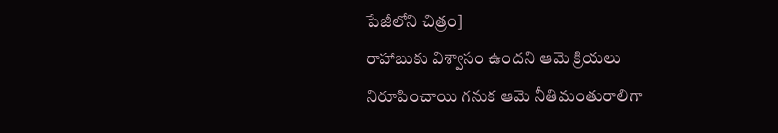పేజీలోని చిత్రం]
రాహాబుకు విశ్వాసం ఉందని ఆమె క్రియలు నిరూపించాయి గనుక ఆమె నీతిమంతురాలిగా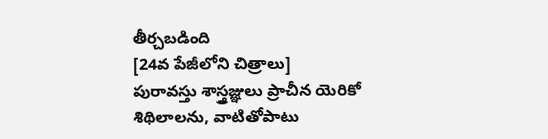తీర్చబడింది
[24వ పేజీలోని చిత్రాలు]
పురావస్తు శాస్త్రజ్ఞులు ప్రాచీన యెరికో శిథిలాలను, వాటితోపాటు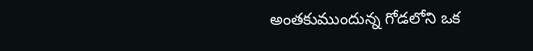అంతకుముందున్న గోడలోని ఒక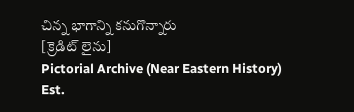చిన్న భాగాన్ని కనుగొన్నారు
[క్రెడిట్ లైను]
Pictorial Archive (Near Eastern History) Est.